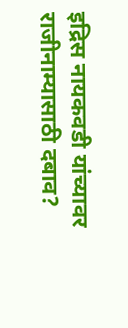इद्रिस नायकवडी यांच्यावर राजीनाम्यासाठी दबाव?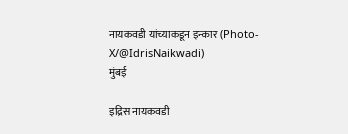नायकवडी यांच्याकडून इन्कार (Photo-X/@IdrisNaikwadi)
मुंबई

इद्रिस नायकवडी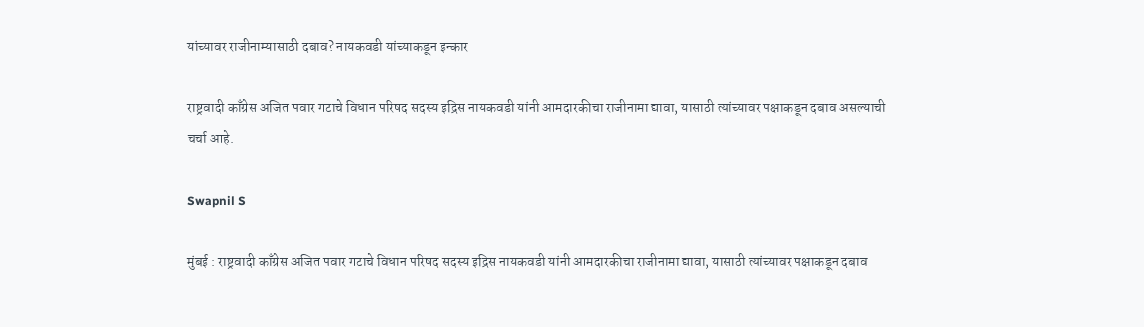यांच्यावर राजीनाम्यासाठी दबाव? नायकवडी यांच्याकडून इन्कार

राष्ट्रवादी काँग्रेस अजित पवार गटाचे विधान परिषद सदस्य इद्रिस नायकवडी यांनी आमदारकीचा राजीनामा द्यावा, यासाठी त्यांच्यावर पक्षाकडून दबाव असल्याची चर्चा आहे.

Swapnil S

मुंबई : राष्ट्रवादी काँग्रेस अजित पवार गटाचे विधान परिषद सदस्य इद्रिस नायकवडी यांनी आमदारकीचा राजीनामा द्यावा, यासाठी त्यांच्यावर पक्षाकडून दबाव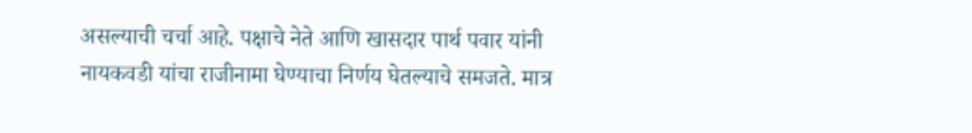असल्याची चर्चा आहे. पक्षाचे नेते आणि खासदार पार्थ पवार यांनी नायकवडी यांचा राजीनामा घेण्याचा निर्णय घेतल्याचे समजते. मात्र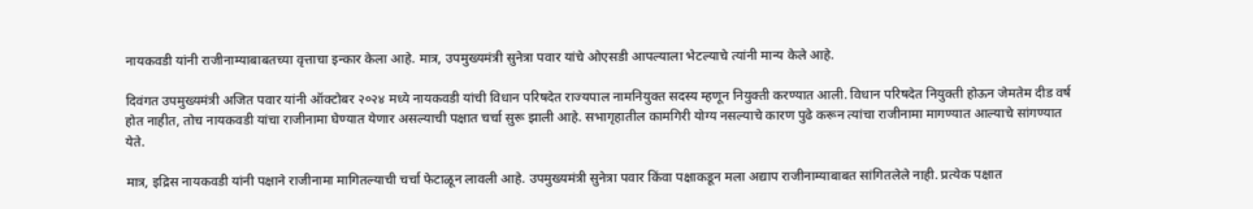नायकवडी यांनी राजीनाम्याबाबतच्या वृत्ताचा इन्कार केला आहे. मात्र, उपमुख्यमंत्री सुनेत्रा पवार यांचे ओएसडी आपल्याला भेटल्याचे त्यांनी मान्य केले आहे.

दिवंगत उपमुख्यमंत्री अजित पवार यांनी ऑक्टोबर २०२४ मध्ये नायकवडी यांची विधान परिषदेत राज्यपाल नामनियुक्त सदस्य म्हणून नियुक्ती करण्यात आली. विधान परिषदेत नियुक्ती होऊन जेमतेम दीड वर्ष होत नाहीत, तोच नायकवडी यांचा राजीनामा घेण्यात येणार असल्याची पक्षात चर्चा सुरू झाली आहे. सभागृहातील कामगिरी योग्य नसल्याचे कारण पुढे करून त्यांचा राजीनामा मागण्यात आल्याचे सांगण्यात येते.

मात्र, इद्रिस नायकवडी यांनी पक्षाने राजीनामा मागितल्याची चर्चा फेटाळून लावली आहे. उपमुख्यमंत्री सुनेत्रा पवार किंवा पक्षाकडून मला अद्याप राजीनाम्याबाबत सांगितलेले नाही. प्रत्येक पक्षात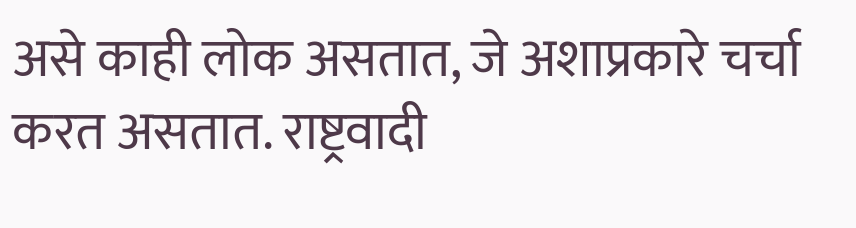असे काही लोक असतात, जे अशाप्रकारे चर्चा करत असतात. राष्ट्रवादी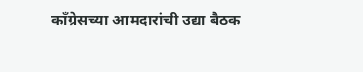काँग्रेसच्या आमदारांची उद्या बैठक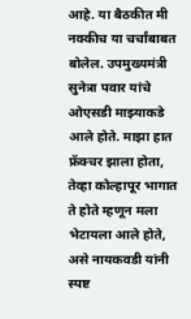आहे. या बैठकीत मी नक्कीच या चर्चांबाबत बोलेल. उपमुख्यमंत्री सुनेत्रा पवार यांचे ओएसडी माझ्याकडे आले होते. माझा हात फ्रॅक्चर झाला होता, तेव्हा कोल्हापूर भागात ते होते म्हणून मला भेटायला आले होते, असे नायकवडी यांनी स्पष्ट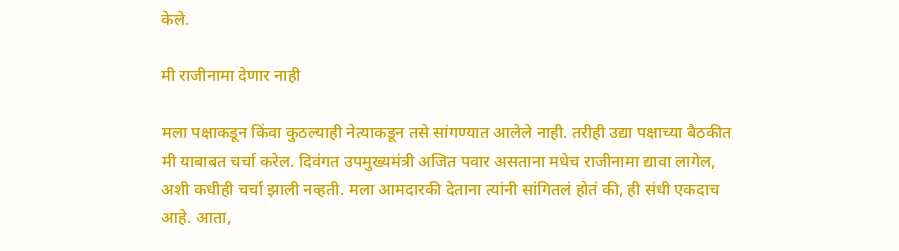केले.

मी राजीनामा देणार नाही

मला पक्षाकडून किंवा कुठल्याही नेत्याकडून तसे सांगण्यात आलेले नाही. तरीही उद्या पक्षाच्या बैठकीत मी याबाबत चर्चा करेल. दिवंगत उपमुख्यमंत्री अजित पवार असताना मधेच राजीनामा द्यावा लागेल, अशी कधीही चर्चा झाली नव्हती. मला आमदारकी देताना त्यांनी सांगितलं होतं की, ही संधी एकदाच आहे. आता,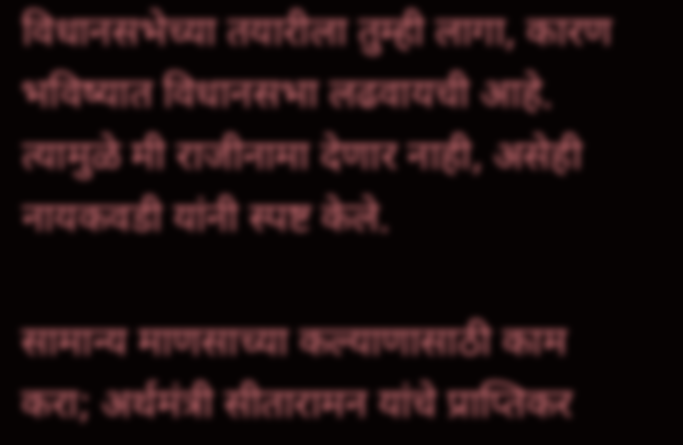विधानसभेच्या तयारीला तुम्ही लागा, कारण भविष्यात विधानसभा लढवायची आहे. त्यामुळे मी राजीनामा देणार नाही, असेही नायकवडी यांनी स्पष्ट केले.

सामान्य माणसाच्या कल्याणासाठी काम करा; अर्थमंत्री सीतारामन यांचे प्राप्तिकर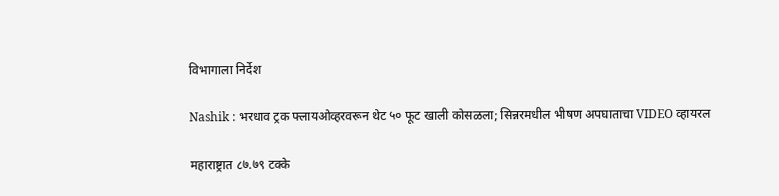विभागाला निर्देश

Nashik : भरधाव ट्रक फ्लायओव्हरवरून थेट ५० फूट खाली कोसळला; सिन्नरमधील भीषण अपघाताचा VIDEO व्हायरल

महाराष्ट्रात ८७.७९ टक्के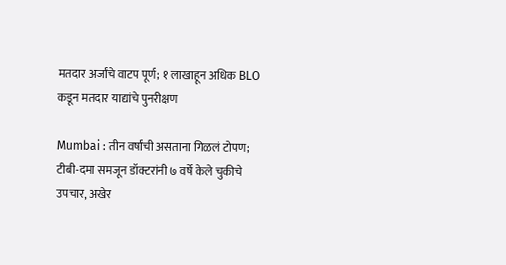मतदार अर्जांचे वाटप पूर्ण; १ लाखाहून अधिक BLO कडून मतदार याद्यांचे पुनरीक्षण

Mumbai : तीन वर्षांची असताना गिळलं टोपण; टीबी-दमा समजून डॉक्टरांनी ७ वर्षे केले चुकीचे उपचार, अखेर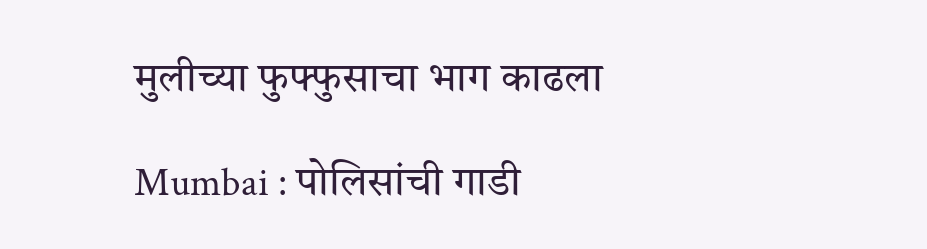मुलीच्या फुफ्फुसाचा भाग काढला

Mumbai : पोलिसांची गाडी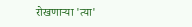रोखणाऱ्या 'त्या'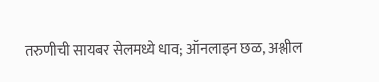तरुणीची सायबर सेलमध्ये धाव; ऑनलाइन छळ, अश्लील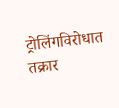ट्रोलिंगविरोधात तक्रार